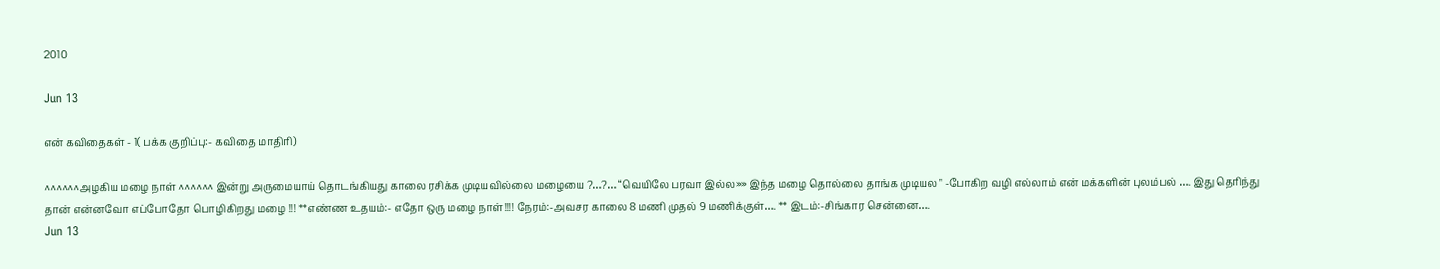2010

Jun 13

என் கவிதைகள் - 1( பக்க குறிப்பு:- கவிதை மாதிரி)

^^^^^^அழகிய மழை நாள் ^^^^^^ இன்று அருமையாய் தொடங்கியது காலை ரசிக்க முடியவில்லை மழையை ?…?… “வெயிலே பரவா இல்ல»» இந்த மழை தொல்லை தாங்க முடியல " -போகிற வழி எல்லாம் என் மக்களின் புலம்பல் …. இது தெரிந்து தான் என்னவோ எப்போதோ பொழிகிறது மழை !!! **எண்ண உதயம்:- எதோ ஒரு மழை நாள்!!!! நேரம்:-அவசர காலை 8 மணி முதல் 9 மணிக்குள்…. ** இடம்:-சிங்கார சென்னை….
Jun 13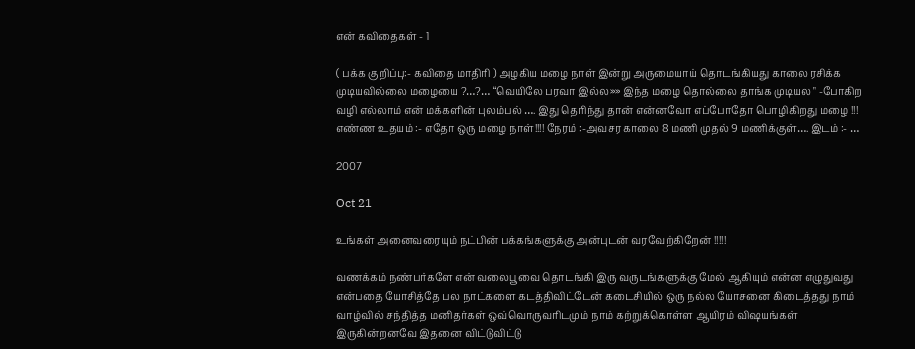என் கவிதைகள் - 1

( பக்க குறிப்பு:- கவிதை மாதிரி ) அழகிய மழை நாள் இன்று அருமையாய் தொடங்கியது காலை ரசிக்க முடியவில்லை மழையை ?…?… “வெயிலே பரவா இல்ல»» இந்த மழை தொல்லை தாங்க முடியல " -போகிற வழி எல்லாம் என் மக்களின் புலம்பல் …. இது தெரிந்து தான் என்னவோ எப்போதோ பொழிகிறது மழை !!! எண்ண உதயம் :- எதோ ஒரு மழை நாள்!!!! நேரம் :-அவசர காலை 8 மணி முதல் 9 மணிக்குள்…. இடம் :- …

2007

Oct 21

உங்கள் அனைவரையும் நட்பின் பக்கங்களுக்கு அன்புடன் வரவேற்கிறேன் !!!!!

வணக்கம் நண்பர்களே என் வலைபூவை தொடங்கி இரு வருடங்களுக்கு மேல் ஆகியும் என்ன எழுதுவது என்பதை யோசித்தே பல நாட்களை கடத்திவிட்டேன் கடைசியில் ஒரு நல்ல யோசனை கிடைத்தது நாம் வாழ்வில் சந்தித்த மனிதர்கள் ஒவ்வொருவரிடமும் நாம் கற்றுக்கொள்ள ஆயிரம் விஷயங்கள் இருகின்றனவே இதனை விட்டுவிட்டு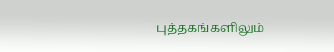புத்தகங்களிலும்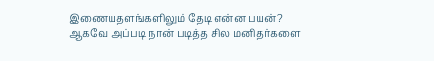இணையதளங்களிலும் தேடி என்ன பயன்? ஆகவே அப்படி நான் படித்த சில மனிதர்களை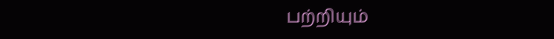பற்றியும்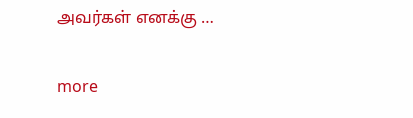அவர்கள் எனக்கு …

more